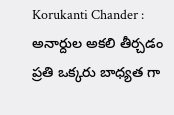Korukanti Chander : అనార్దుల అకలి తీర్చడం ప్రతి ఒక్కరు బాధ్యత గా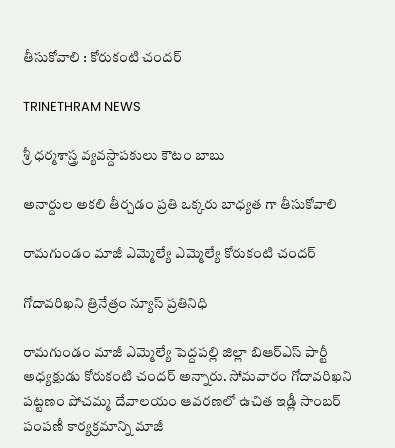తీసుకోవాలి : కోరుకంటి చందర్

TRINETHRAM NEWS

శ్రీ ధర్మశాస్త్ర వ్యవస్దాపకులు కౌటం బాబు

అనార్దుల అకలి తీర్చడం ప్రతి ఒక్కరు బాధ్యత గా తీసుకోవాలి

రామగుండం మాజీ ఎమ్మెల్యే ఎమ్మెల్యే కోరుకంటి చందర్

గోదావరిఖని త్రినేత్రం న్యూస్ ప్రతినిధి

రామగుండం మాజీ ఎమ్మెల్యే పెద్దపల్లి జిల్లా బిఆర్ఎస్ పార్టీ అధ్యక్షుడు కోరుకంటి చందర్ అన్నారు. సోమవారం గోదావరిఖని పట్టణం పోచమ్మ దేవాలయం ఆవరణలో ఉచిత ఇడ్లీ సాంబర్ పంపణీ కార్యక్రమాన్ని మాజీ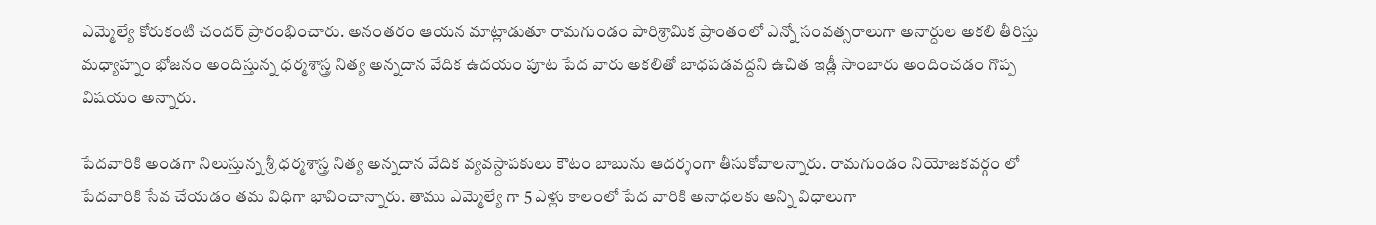ఎమ్మెల్యే కోరుకంటి చందర్ ప్రారంభించారు. అనంతరం ఆయన మాట్లాడుతూ రామగుండం పారిశ్రామిక ప్రాంతంలో ఎన్నో సంవత్సరాలుగా అనార్దుల అకలి తీరిస్తు మధ్యాహ్నం భోజనం అందిస్తున్న ధర్మశాస్త్ర నిత్య అన్నదాన వేదిక ఉదయం పూట పేద వారు అకలితో బాధపడవద్దని ఉచిత ఇడ్లీ సాంబారు అందించడం గొప్ప విషయం అన్నారు.

పేదవారికి అండగా నిలుస్తున్న శ్రీ ధర్మశాస్త్ర నిత్య అన్నదాన వేదిక వ్యవస్దాపకులు కౌటం బాబును ఆదర్శంగా తీసుకోవాలన్నారు. రామగుండం నియోజకవర్గం లో పేదవారికి సేవ చేయడం తమ విధిగా భావించాన్నారు. తాము ఎమ్మెల్యే గా 5 ఎళ్లు కాలంలో పేద వారికి అనాధలకు అన్ని విధాలుగా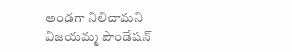అండగా నిలిచామని విజయమ్మ పౌండేషన్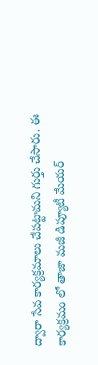ద్వారా సేవ కార్యక్రమాలు చేపట్టామని గుర్తు చేసారు. ఈ కార్యక్రమం లో తాజా మజీ డిప్యూటీ మేయర్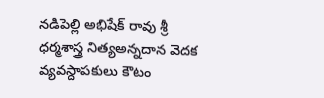నడిపెల్లి అభిషేక్ రావు శ్రీ ధర్మశాస్త్ర నిత్యఅన్నదాన వెదక వ్యవస్దాపకులు కౌటం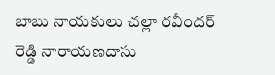బాబు నాయకులు చల్లా రవీందర్ రెడ్డి నారాయణదాసు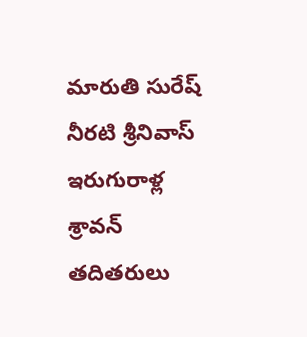మారుతి సురేష్ నీరటి శ్రీనివాస్ ఇరుగురాళ్ల శ్రావన్ తదితరులు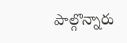పాల్గొన్నారు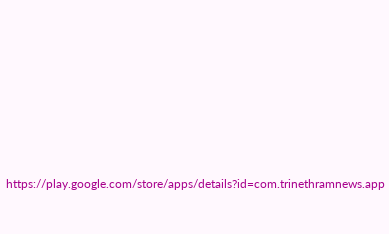https://play.google.com/store/apps/details?id=com.trinethramnews.app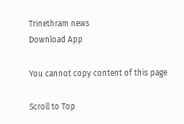Trinethram news
Download App

You cannot copy content of this page

Scroll to Top